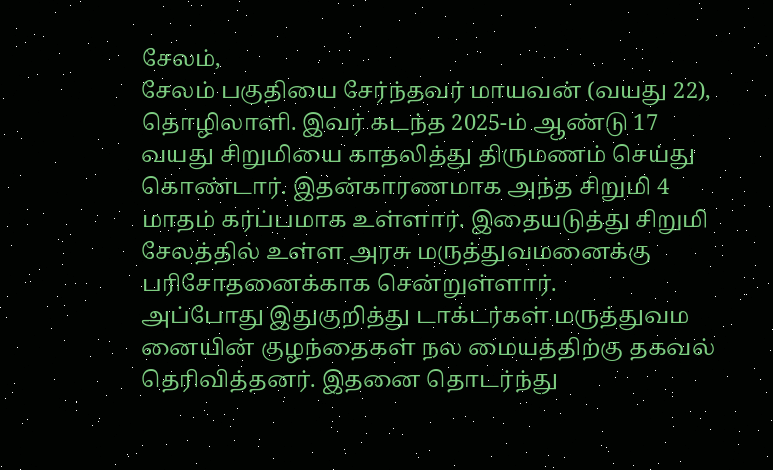சேலம்,
சேலம் பகுதியை சேர்ந்தவர் மாயவன் (வயது 22), தொழிலாளி. இவர் கடந்த 2025-ம் ஆண்டு 17 வயது சிறுமியை காதலித்து திருமணம் செய்து கொண்டார். இதன்காரணமாக அந்த சிறுமி 4 மாதம் கர்ப்பமாக உள்ளார். இதையடுத்து சிறுமி சேலத்தில் உள்ள அரசு மருத்துவமனைக்கு பரிசோதனைக்காக சென்றுள்ளார்.
அப்போது இதுகுறித்து டாக்டர்கள் மருத்துவம னையின் குழந்தைகள் நல மையத்திற்கு தகவல் தெரிவித்தனர். இதனை தொடர்ந்து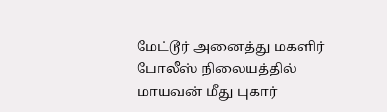மேட்டூர் அனைத்து மகளிர் போலீஸ் நிலையத்தில் மாயவன் மீது புகார்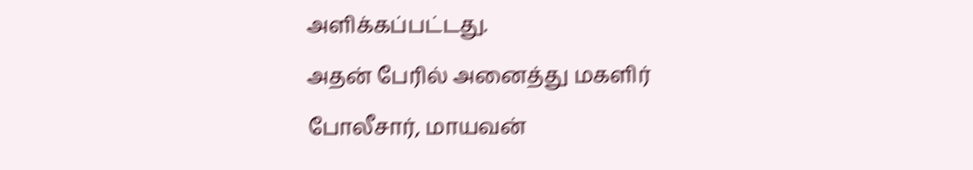அளிக்கப்பட்டது.
அதன் பேரில் அனைத்து மகளிர் போலீசார், மாயவன்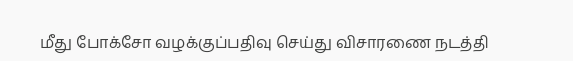மீது போக்சோ வழக்குப்பதிவு செய்து விசாரணை நடத்தி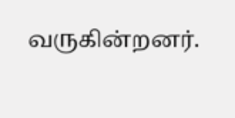வருகின்றனர்.